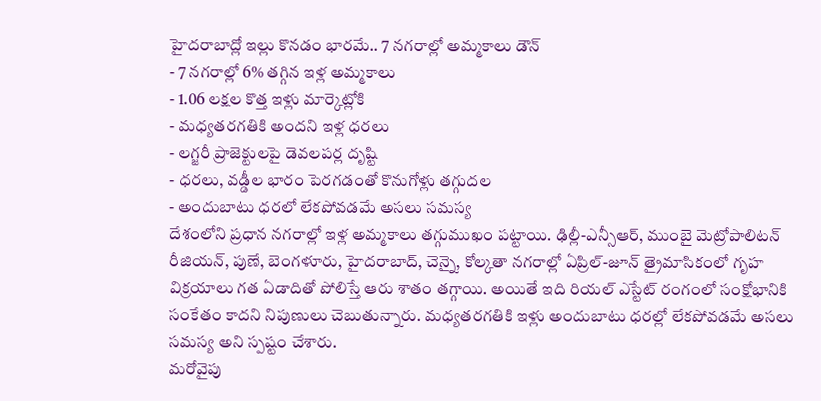హైదరాబాద్లో ఇల్లు కొనడం భారమే.. 7 నగరాల్లో అమ్మకాలు డౌన్
- 7 నగరాల్లో 6% తగ్గిన ఇళ్ల అమ్మకాలు
- 1.06 లక్షల కొత్త ఇళ్లు మార్కెట్లోకి
- మధ్యతరగతికి అందని ఇళ్ల ధరలు
- లగ్జరీ ప్రాజెక్టులపై డెవలపర్ల దృష్టి
- ధరలు, వడ్డీల భారం పెరగడంతో కొనుగోళ్లు తగ్గుదల
- అందుబాటు ధరలో లేకపోవడమే అసలు సమస్య
దేశంలోని ప్రధాన నగరాల్లో ఇళ్ల అమ్మకాలు తగ్గుముఖం పట్టాయి. ఢిల్లీ-ఎన్సీఆర్, ముంబై మెట్రోపాలిటన్ రీజియన్, పుణే, బెంగళూరు, హైదరాబాద్, చెన్నై, కోల్కతా నగరాల్లో ఏప్రిల్-జూన్ త్రైమాసికంలో గృహ విక్రయాలు గత ఏడాదితో పోలిస్తే ఆరు శాతం తగ్గాయి. అయితే ఇది రియల్ ఎస్టేట్ రంగంలో సంక్షోభానికి సంకేతం కాదని నిపుణులు చెబుతున్నారు. మధ్యతరగతికి ఇళ్లు అందుబాటు ధరల్లో లేకపోవడమే అసలు సమస్య అని స్పష్టం చేశారు.
మరోవైపు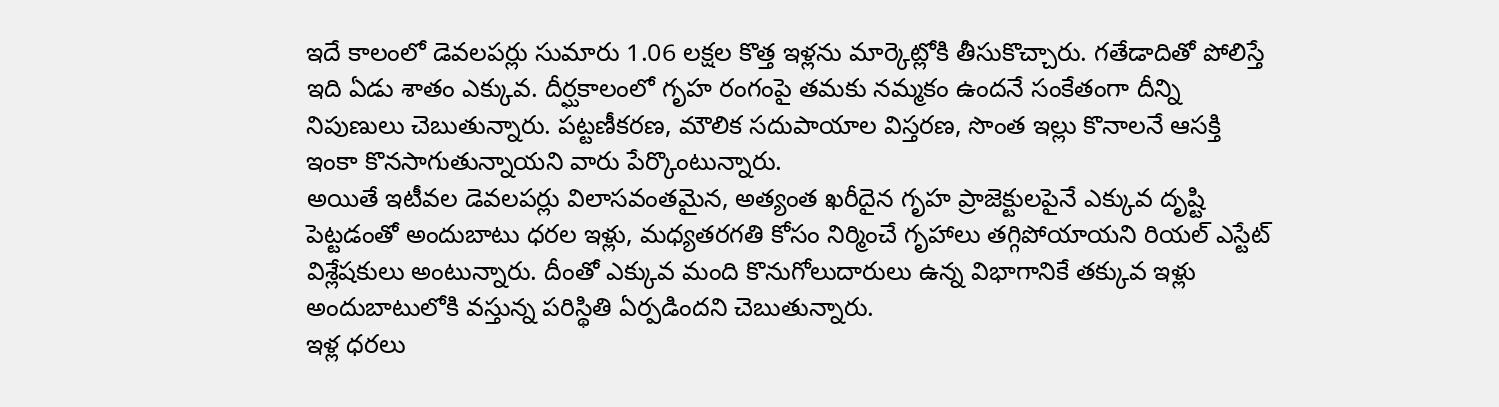ఇదే కాలంలో డెవలపర్లు సుమారు 1.06 లక్షల కొత్త ఇళ్లను మార్కెట్లోకి తీసుకొచ్చారు. గతేడాదితో పోలిస్తే ఇది ఏడు శాతం ఎక్కువ. దీర్ఘకాలంలో గృహ రంగంపై తమకు నమ్మకం ఉందనే సంకేతంగా దీన్ని నిపుణులు చెబుతున్నారు. పట్టణీకరణ, మౌలిక సదుపాయాల విస్తరణ, సొంత ఇల్లు కొనాలనే ఆసక్తి ఇంకా కొనసాగుతున్నాయని వారు పేర్కొంటున్నారు.
అయితే ఇటీవల డెవలపర్లు విలాసవంతమైన, అత్యంత ఖరీదైన గృహ ప్రాజెక్టులపైనే ఎక్కువ దృష్టి పెట్టడంతో అందుబాటు ధరల ఇళ్లు, మధ్యతరగతి కోసం నిర్మించే గృహాలు తగ్గిపోయాయని రియల్ ఎస్టేట్ విశ్లేషకులు అంటున్నారు. దీంతో ఎక్కువ మంది కొనుగోలుదారులు ఉన్న విభాగానికే తక్కువ ఇళ్లు అందుబాటులోకి వస్తున్న పరిస్థితి ఏర్పడిందని చెబుతున్నారు.
ఇళ్ల ధరలు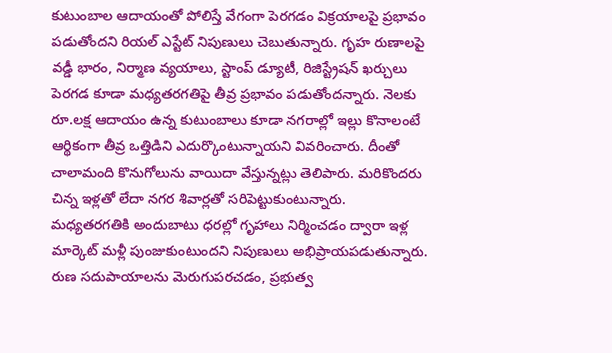కుటుంబాల ఆదాయంతో పోలిస్తే వేగంగా పెరగడం విక్రయాలపై ప్రభావం పడుతోందని రియల్ ఎస్టేట్ నిపుణులు చెబుతున్నారు. గృహ రుణాలపై వడ్డీ భారం, నిర్మాణ వ్యయాలు, స్టాంప్ డ్యూటీ, రిజిస్ట్రేషన్ ఖర్చులు పెరగడ కూడా మధ్యతరగతిపై తీవ్ర ప్రభావం పడుతోందన్నారు. నెలకు రూ.లక్ష ఆదాయం ఉన్న కుటుంబాలు కూడా నగరాల్లో ఇల్లు కొనాలంటే ఆర్థికంగా తీవ్ర ఒత్తిడిని ఎదుర్కొంటున్నాయని వివరించారు. దీంతో చాలామంది కొనుగోలును వాయిదా వేస్తున్నట్లు తెలిపారు. మరికొందరు చిన్న ఇళ్లతో లేదా నగర శివార్లతో సరిపెట్టుకుంటున్నారు.
మధ్యతరగతికి అందుబాటు ధరల్లో గృహాలు నిర్మించడం ద్వారా ఇళ్ల మార్కెట్ మళ్లీ పుంజుకుంటుందని నిపుణులు అభిప్రాయపడుతున్నారు. రుణ సదుపాయాలను మెరుగుపరచడం, ప్రభుత్వ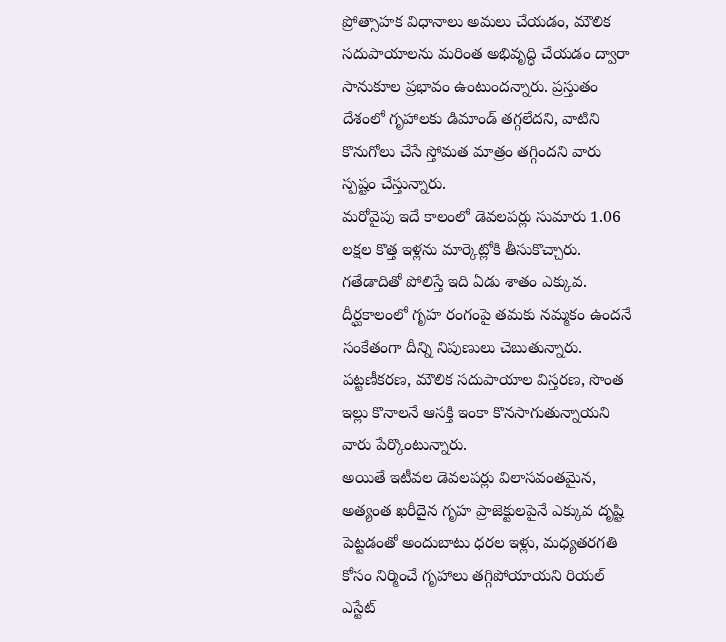ప్రోత్సాహక విధానాలు అమలు చేయడం, మౌలిక సదుపాయాలను మరింత అభివృద్ధి చేయడం ద్వారా సానుకూల ప్రభావం ఉంటుందన్నారు. ప్రస్తుతం దేశంలో గృహాలకు డిమాండ్ తగ్గలేదని, వాటిని కొనుగోలు చేసే స్తోమత మాత్రం తగ్గిందని వారు స్పష్టం చేస్తున్నారు.
మరోవైపు ఇదే కాలంలో డెవలపర్లు సుమారు 1.06 లక్షల కొత్త ఇళ్లను మార్కెట్లోకి తీసుకొచ్చారు. గతేడాదితో పోలిస్తే ఇది ఏడు శాతం ఎక్కువ. దీర్ఘకాలంలో గృహ రంగంపై తమకు నమ్మకం ఉందనే సంకేతంగా దీన్ని నిపుణులు చెబుతున్నారు. పట్టణీకరణ, మౌలిక సదుపాయాల విస్తరణ, సొంత ఇల్లు కొనాలనే ఆసక్తి ఇంకా కొనసాగుతున్నాయని వారు పేర్కొంటున్నారు.
అయితే ఇటీవల డెవలపర్లు విలాసవంతమైన, అత్యంత ఖరీదైన గృహ ప్రాజెక్టులపైనే ఎక్కువ దృష్టి పెట్టడంతో అందుబాటు ధరల ఇళ్లు, మధ్యతరగతి కోసం నిర్మించే గృహాలు తగ్గిపోయాయని రియల్ ఎస్టేట్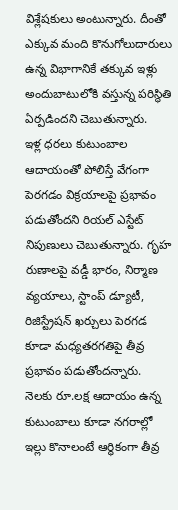విశ్లేషకులు అంటున్నారు. దీంతో ఎక్కువ మంది కొనుగోలుదారులు ఉన్న విభాగానికే తక్కువ ఇళ్లు అందుబాటులోకి వస్తున్న పరిస్థితి ఏర్పడిందని చెబుతున్నారు.
ఇళ్ల ధరలు కుటుంబాల ఆదాయంతో పోలిస్తే వేగంగా పెరగడం విక్రయాలపై ప్రభావం పడుతోందని రియల్ ఎస్టేట్ నిపుణులు చెబుతున్నారు. గృహ రుణాలపై వడ్డీ భారం, నిర్మాణ వ్యయాలు, స్టాంప్ డ్యూటీ, రిజిస్ట్రేషన్ ఖర్చులు పెరగడ కూడా మధ్యతరగతిపై తీవ్ర ప్రభావం పడుతోందన్నారు. నెలకు రూ.లక్ష ఆదాయం ఉన్న కుటుంబాలు కూడా నగరాల్లో ఇల్లు కొనాలంటే ఆర్థికంగా తీవ్ర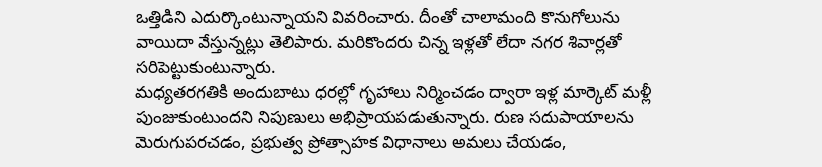ఒత్తిడిని ఎదుర్కొంటున్నాయని వివరించారు. దీంతో చాలామంది కొనుగోలును వాయిదా వేస్తున్నట్లు తెలిపారు. మరికొందరు చిన్న ఇళ్లతో లేదా నగర శివార్లతో సరిపెట్టుకుంటున్నారు.
మధ్యతరగతికి అందుబాటు ధరల్లో గృహాలు నిర్మించడం ద్వారా ఇళ్ల మార్కెట్ మళ్లీ పుంజుకుంటుందని నిపుణులు అభిప్రాయపడుతున్నారు. రుణ సదుపాయాలను మెరుగుపరచడం, ప్రభుత్వ ప్రోత్సాహక విధానాలు అమలు చేయడం,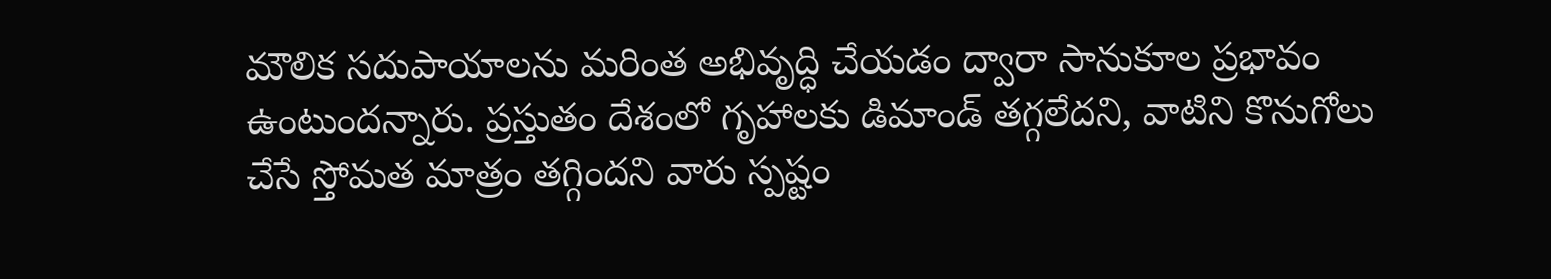మౌలిక సదుపాయాలను మరింత అభివృద్ధి చేయడం ద్వారా సానుకూల ప్రభావం ఉంటుందన్నారు. ప్రస్తుతం దేశంలో గృహాలకు డిమాండ్ తగ్గలేదని, వాటిని కొనుగోలు చేసే స్తోమత మాత్రం తగ్గిందని వారు స్పష్టం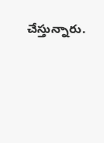చేస్తున్నారు.